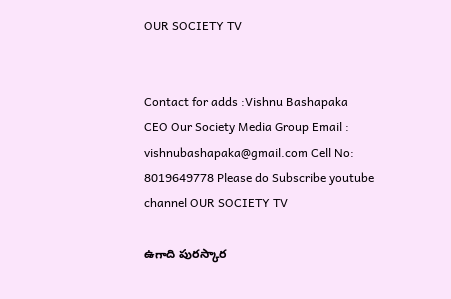OUR SOCIETY TV


Contact for adds :Vishnu Bashapaka CEO Our Society Media Group Email : vishnubashapaka@gmail.com Cell No: 8019649778 Please do Subscribe youtube channel OUR SOCIETY TV

ఉగాది పురస్కార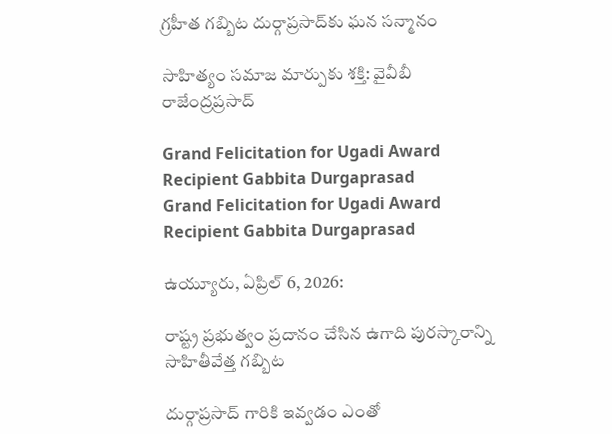గ్రహీత గబ్బిట దుర్గాప్రసాద్‌కు ఘన సన్మానం

సాహిత్యం సమాజ మార్పుకు శక్తి: వైవీబీ రాజేంద్రప్రసాద్

Grand Felicitation for Ugadi Award Recipient Gabbita Durgaprasad
Grand Felicitation for Ugadi Award Recipient Gabbita Durgaprasad

ఉయ్యూరు, ఏప్రిల్ 6, 2026:

రాష్ట్ర ప్రభుత్వం ప్రదానం చేసిన ఉగాది పురస్కారాన్ని సాహితీవేత్త గబ్బిట

దుర్గాప్రసాద్ గారికి ఇవ్వడం ఎంతో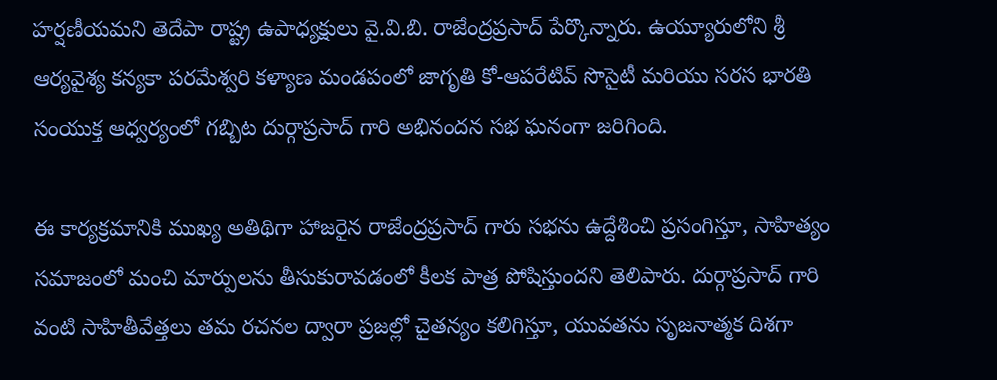హర్షణీయమని తెదేపా రాష్ట్ర ఉపాధ్యక్షులు వై.వి.బి. రాజేంద్రప్రసాద్ పేర్కొన్నారు. ఉయ్యూరులోని శ్రీ ఆర్యవైశ్య కన్యకా పరమేశ్వరి కళ్యాణ మండపంలో జాగృతి కో-ఆపరేటివ్ సొసైటీ మరియు సరస భారతి సంయుక్త ఆధ్వర్యంలో గబ్బిట దుర్గాప్రసాద్ గారి అభినందన సభ ఘనంగా జరిగింది.

ఈ కార్యక్రమానికి ముఖ్య అతిథిగా హాజరైన రాజేంద్రప్రసాద్ గారు సభను ఉద్దేశించి ప్రసంగిస్తూ, సాహిత్యం సమాజంలో మంచి మార్పులను తీసుకురావడంలో కీలక పాత్ర పోషిస్తుందని తెలిపారు. దుర్గాప్రసాద్ గారి వంటి సాహితీవేత్తలు తమ రచనల ద్వారా ప్రజల్లో చైతన్యం కలిగిస్తూ, యువతను సృజనాత్మక దిశగా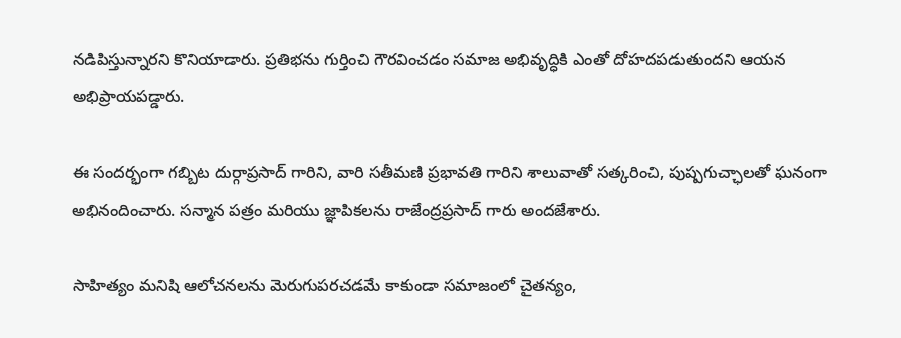నడిపిస్తున్నారని కొనియాడారు. ప్రతిభను గుర్తించి గౌరవించడం సమాజ అభివృద్ధికి ఎంతో దోహదపడుతుందని ఆయన అభిప్రాయపడ్డారు.

ఈ సందర్భంగా గబ్బిట దుర్గాప్రసాద్ గారిని, వారి సతీమణి ప్రభావతి గారిని శాలువాతో సత్కరించి, పుష్పగుచ్ఛాలతో ఘనంగా అభినందించారు. సన్మాన పత్రం మరియు జ్ఞాపికలను రాజేంద్రప్రసాద్ గారు అందజేశారు.

సాహిత్యం మనిషి ఆలోచనలను మెరుగుపరచడమే కాకుండా సమాజంలో చైతన్యం,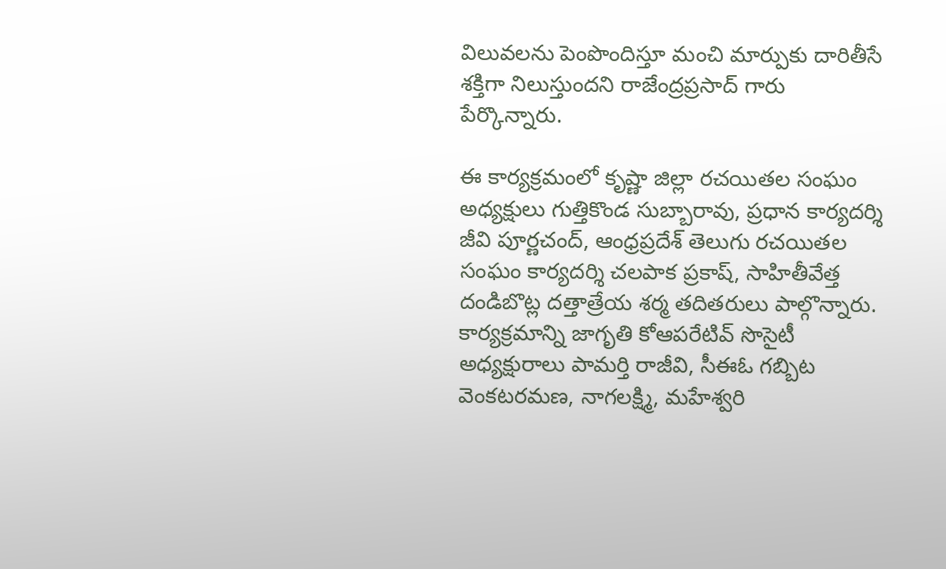విలువలను పెంపొందిస్తూ మంచి మార్పుకు దారితీసే శక్తిగా నిలుస్తుందని రాజేంద్రప్రసాద్ గారు పేర్కొన్నారు.

ఈ కార్యక్రమంలో కృష్ణా జిల్లా రచయితల సంఘం అధ్యక్షులు గుత్తికొండ సుబ్బారావు, ప్రధాన కార్యదర్శి జీవి పూర్ణచంద్, ఆంధ్రప్రదేశ్ తెలుగు రచయితల సంఘం కార్యదర్శి చలపాక ప్రకాష్, సాహితీవేత్త దండిబొట్ల దత్తాత్రేయ శర్మ తదితరులు పాల్గొన్నారు. కార్యక్రమాన్ని జాగృతి కోఆపరేటివ్ సొసైటీ అధ్యక్షురాలు పామర్తి రాజీవి, సీఈఓ గబ్బిట వెంకటరమణ, నాగలక్ష్మి, మహేశ్వరి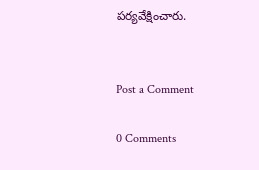పర్యవేక్షించారు.


Post a Comment

0 Comments